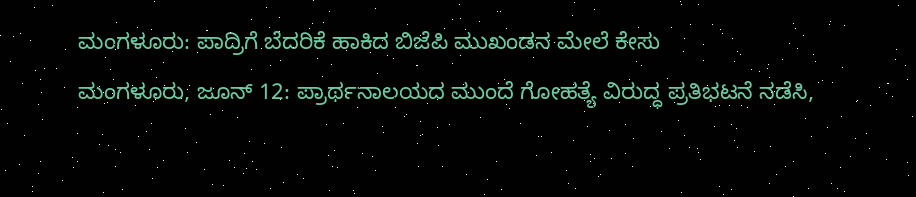ಮಂಗಳೂರು: ಪಾದ್ರಿಗೆ ಬೆದರಿಕೆ ಹಾಕಿದ ಬಿಜೆಪಿ ಮುಖಂಡನ ಮೇಲೆ ಕೇಸು
ಮಂಗಳೂರು, ಜೂನ್ 12: ಪ್ರಾರ್ಥನಾಲಯದ ಮುಂದೆ ಗೋಹತ್ಯೆ ವಿರುದ್ಧ ಪ್ರತಿಭಟನೆ ನಡೆಸಿ,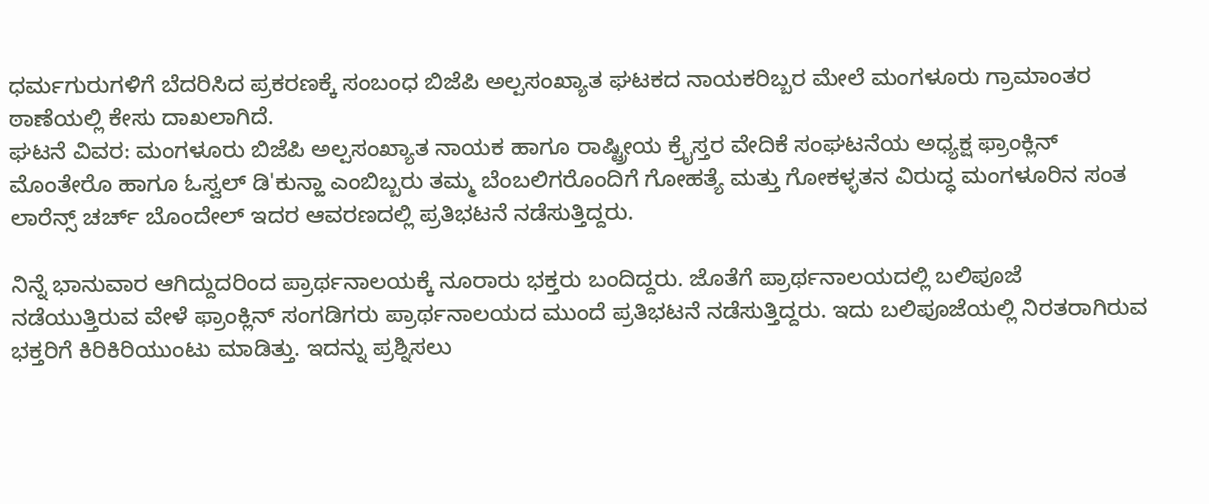ಧರ್ಮಗುರುಗಳಿಗೆ ಬೆದರಿಸಿದ ಪ್ರಕರಣಕ್ಕೆ ಸಂಬಂಧ ಬಿಜೆಪಿ ಅಲ್ಪಸಂಖ್ಯಾತ ಘಟಕದ ನಾಯಕರಿಬ್ಬರ ಮೇಲೆ ಮಂಗಳೂರು ಗ್ರಾಮಾಂತರ ಠಾಣೆಯಲ್ಲಿ ಕೇಸು ದಾಖಲಾಗಿದೆ.
ಘಟನೆ ವಿವರ: ಮಂಗಳೂರು ಬಿಜೆಪಿ ಅಲ್ಪಸಂಖ್ಯಾತ ನಾಯಕ ಹಾಗೂ ರಾಷ್ಟ್ರೀಯ ಕ್ರೈಸ್ತರ ವೇದಿಕೆ ಸಂಘಟನೆಯ ಅಧ್ಯಕ್ಷ ಫ್ರಾಂಕ್ಲಿನ್ ಮೊಂತೇರೊ ಹಾಗೂ ಓಸ್ವಲ್ ಡಿ'ಕುನ್ಹಾ ಎಂಬಿಬ್ಬರು ತಮ್ಮ ಬೆಂಬಲಿಗರೊಂದಿಗೆ ಗೋಹತ್ಯೆ ಮತ್ತು ಗೋಕಳ್ಳತನ ವಿರುದ್ಧ ಮಂಗಳೂರಿನ ಸಂತ ಲಾರೆನ್ಸ್ ಚರ್ಚ್ ಬೊಂದೇಲ್ ಇದರ ಆವರಣದಲ್ಲಿ ಪ್ರತಿಭಟನೆ ನಡೆಸುತ್ತಿದ್ದರು.

ನಿನ್ನೆ ಭಾನುವಾರ ಆಗಿದ್ದುದರಿಂದ ಪ್ರಾರ್ಥನಾಲಯಕ್ಕೆ ನೂರಾರು ಭಕ್ತರು ಬಂದಿದ್ದರು. ಜೊತೆಗೆ ಪ್ರಾರ್ಥನಾಲಯದಲ್ಲಿ ಬಲಿಪೂಜೆ ನಡೆಯುತ್ತಿರುವ ವೇಳೆ ಫ್ರಾಂಕ್ಲಿನ್ ಸಂಗಡಿಗರು ಪ್ರಾರ್ಥನಾಲಯದ ಮುಂದೆ ಪ್ರತಿಭಟನೆ ನಡೆಸುತ್ತಿದ್ದರು. ಇದು ಬಲಿಪೂಜೆಯಲ್ಲಿ ನಿರತರಾಗಿರುವ ಭಕ್ತರಿಗೆ ಕಿರಿಕಿರಿಯುಂಟು ಮಾಡಿತ್ತು. ಇದನ್ನು ಪ್ರಶ್ನಿಸಲು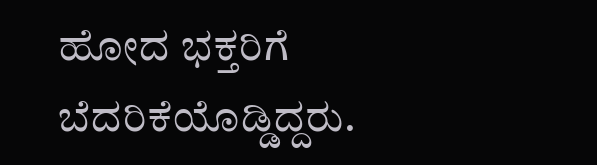ಹೋದ ಭಕ್ತರಿಗೆ ಬೆದರಿಕೆಯೊಡ್ಡಿದ್ದರು.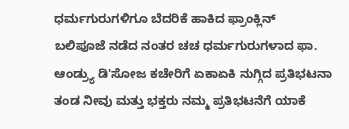ಧರ್ಮಗುರುಗಳಿಗೂ ಬೆದರಿಕೆ ಹಾಕಿದ ಫ್ರಾಂಕ್ಲಿನ್
ಬಲಿಪೂಜೆ ನಡೆದ ನಂತರ ಚಚ ಧರ್ಮಗುರುಗಳಾದ ಫಾ. ಆಂಡ್ರ್ಯು ಡಿ'ಸೋಜ ಕಚೇರಿಗೆ ಏಕಾಏಕಿ ನುಗ್ಗಿದ ಪ್ರತಿಭಟನಾ ತಂಡ ನೀವು ಮತ್ತು ಭಕ್ತರು ನಮ್ಮ ಪ್ರತಿಭಟನೆಗೆ ಯಾಕೆ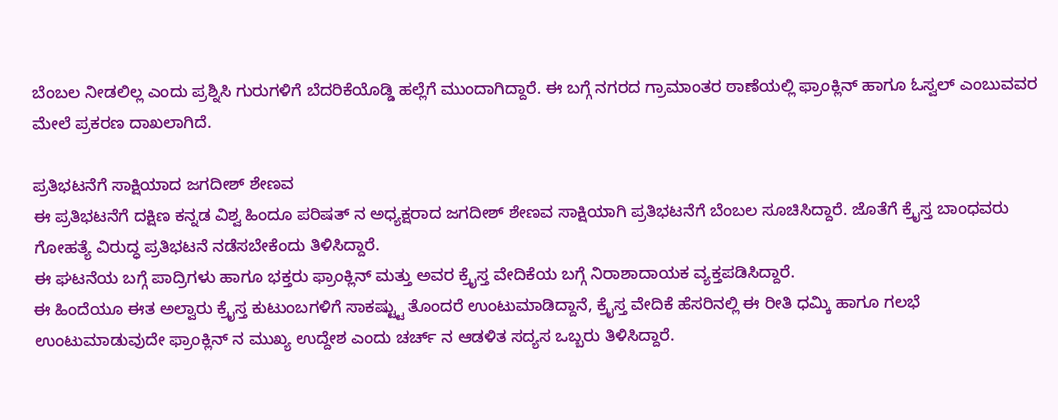ಬೆಂಬಲ ನೀಡಲಿಲ್ಲ ಎಂದು ಪ್ರಶ್ನಿಸಿ ಗುರುಗಳಿಗೆ ಬೆದರಿಕೆಯೊಡ್ಡಿ ಹಲ್ಲೆಗೆ ಮುಂದಾಗಿದ್ದಾರೆ. ಈ ಬಗ್ಗೆ ನಗರದ ಗ್ರಾಮಾಂತರ ಠಾಣೆಯಲ್ಲಿ ಫ್ರಾಂಕ್ಲಿನ್ ಹಾಗೂ ಓಸ್ವಲ್ ಎಂಬುವವರ ಮೇಲೆ ಪ್ರಕರಣ ದಾಖಲಾಗಿದೆ.

ಪ್ರತಿಭಟನೆಗೆ ಸಾಕ್ಷಿಯಾದ ಜಗದೀಶ್ ಶೇಣವ
ಈ ಪ್ರತಿಭಟನೆಗೆ ದಕ್ಷಿಣ ಕನ್ನಡ ವಿಶ್ವ ಹಿಂದೂ ಪರಿಷತ್ ನ ಅಧ್ಯಕ್ಷರಾದ ಜಗದೀಶ್ ಶೇಣವ ಸಾಕ್ಷಿಯಾಗಿ ಪ್ರತಿಭಟನೆಗೆ ಬೆಂಬಲ ಸೂಚಿಸಿದ್ದಾರೆ. ಜೊತೆಗೆ ಕ್ರೈಸ್ತ ಬಾಂಧವರು ಗೋಹತ್ಯೆ ವಿರುದ್ಧ ಪ್ರತಿಭಟನೆ ನಡೆಸಬೇಕೆಂದು ತಿಳಿಸಿದ್ದಾರೆ.
ಈ ಘಟನೆಯ ಬಗ್ಗೆ ಪಾದ್ರಿಗಳು ಹಾಗೂ ಭಕ್ತರು ಫ್ರಾಂಕ್ಲಿನ್ ಮತ್ತು ಅವರ ಕ್ರೈಸ್ತ ವೇದಿಕೆಯ ಬಗ್ಗೆ ನಿರಾಶಾದಾಯಕ ವ್ಯಕ್ತಪಡಿಸಿದ್ದಾರೆ.
ಈ ಹಿಂದೆಯೂ ಈತ ಅಲ್ವಾರು ಕ್ರೈಸ್ತ ಕುಟುಂಬಗಳಿಗೆ ಸಾಕಷ್ಟ್ಟು ತೊಂದರೆ ಉಂಟುಮಾಡಿದ್ದಾನೆ, ಕ್ರೈಸ್ತ ವೇದಿಕೆ ಹೆಸರಿನಲ್ಲಿ ಈ ರೀತಿ ಧಮ್ಕಿ ಹಾಗೂ ಗಲಭೆ ಉಂಟುಮಾಡುವುದೇ ಫ್ರಾಂಕ್ಲಿನ್ ನ ಮುಖ್ಯ ಉದ್ದೇಶ ಎಂದು ಚರ್ಚ್ ನ ಆಡಳಿತ ಸದ್ಯಸ ಒಬ್ಬರು ತಿಳಿಸಿದ್ದಾರೆ.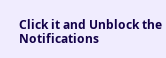Click it and Unblock the Notifications